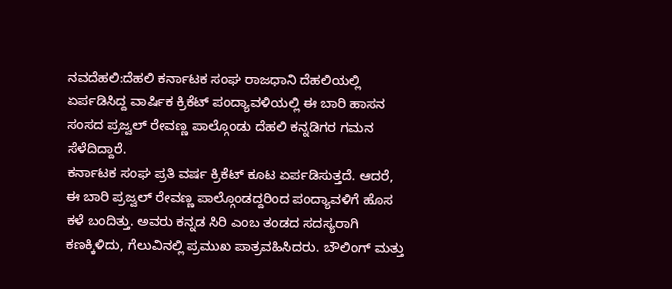ನವದೆಹಲಿ:ದೆಹಲಿ ಕರ್ನಾಟಕ ಸಂಘ ರಾಜಧಾನಿ ದೆಹಲಿಯಲ್ಲಿ ಏರ್ಪಡಿಸಿದ್ದ ವಾರ್ಷಿಕ ಕ್ರಿಕೆಟ್ ಪಂದ್ಯಾವಳಿಯಲ್ಲಿ ಈ ಬಾರಿ ಹಾಸನ ಸಂಸದ ಪ್ರಜ್ವಲ್ ರೇವಣ್ಣ ಪಾಲ್ಗೊಂಡು ದೆಹಲಿ ಕನ್ನಡಿಗರ ಗಮನ ಸೆಳೆದಿದ್ದಾರೆ.
ಕರ್ನಾಟಕ ಸಂಘ ಪ್ರತಿ ವರ್ಷ ಕ್ರಿಕೆಟ್ ಕೂಟ ಏರ್ಪಡಿಸುತ್ತದೆ. ಆದರೆ, ಈ ಬಾರಿ ಪ್ರಜ್ವಲ್ ರೇವಣ್ಣ ಪಾಲ್ಗೊಂಡದ್ದರಿಂದ ಪಂದ್ಯಾವಳಿಗೆ ಹೊಸ ಕಳೆ ಬಂದಿತ್ತು. ಅವರು ಕನ್ನಡ ಸಿರಿ ಎಂಬ ತಂಡದ ಸದಸ್ಯರಾಗಿ ಕಣಕ್ಕಿಳಿದು, ಗೆಲುವಿನಲ್ಲಿ ಪ್ರಮುಖ ಪಾತ್ರವಹಿಸಿದರು. ಬೌಲಿಂಗ್ ಮತ್ತು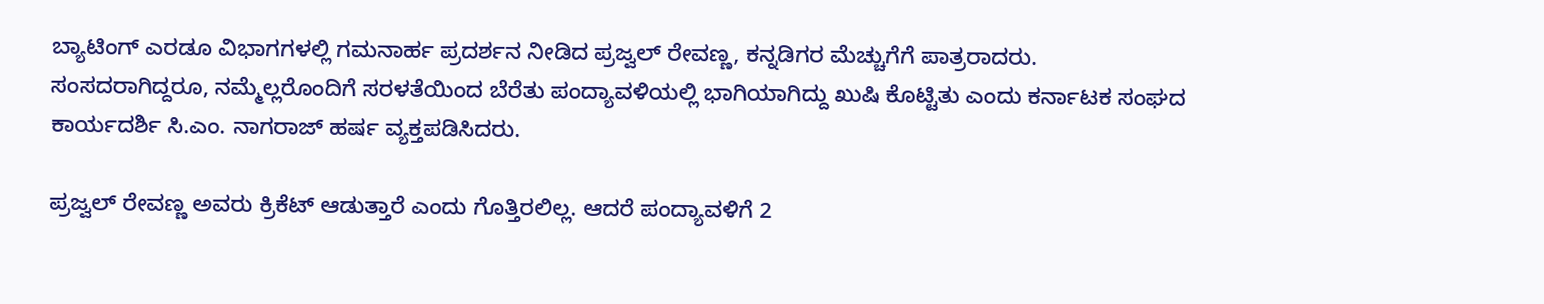ಬ್ಯಾಟಿಂಗ್ ಎರಡೂ ವಿಭಾಗಗಳಲ್ಲಿ ಗಮನಾರ್ಹ ಪ್ರದರ್ಶನ ನೀಡಿದ ಪ್ರಜ್ವಲ್ ರೇವಣ್ಣ, ಕನ್ನಡಿಗರ ಮೆಚ್ಚುಗೆಗೆ ಪಾತ್ರರಾದರು. ಸಂಸದರಾಗಿದ್ದರೂ, ನಮ್ಮೆಲ್ಲರೊಂದಿಗೆ ಸರಳತೆಯಿಂದ ಬೆರೆತು ಪಂದ್ಯಾವಳಿಯಲ್ಲಿ ಭಾಗಿಯಾಗಿದ್ದು ಖುಷಿ ಕೊಟ್ಟಿತು ಎಂದು ಕರ್ನಾಟಕ ಸಂಘದ ಕಾರ್ಯದರ್ಶಿ ಸಿ.ಎಂ. ನಾಗರಾಜ್ ಹರ್ಷ ವ್ಯಕ್ತಪಡಿಸಿದರು.

ಪ್ರಜ್ವಲ್ ರೇವಣ್ಣ ಅವರು ಕ್ರಿಕೆಟ್ ಆಡುತ್ತಾರೆ ಎಂದು ಗೊತ್ತಿರಲಿಲ್ಲ. ಆದರೆ ಪಂದ್ಯಾವಳಿಗೆ 2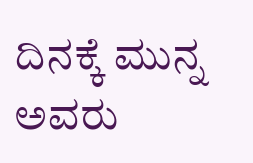ದಿನಕ್ಕೆ ಮುನ್ನ ಅವರು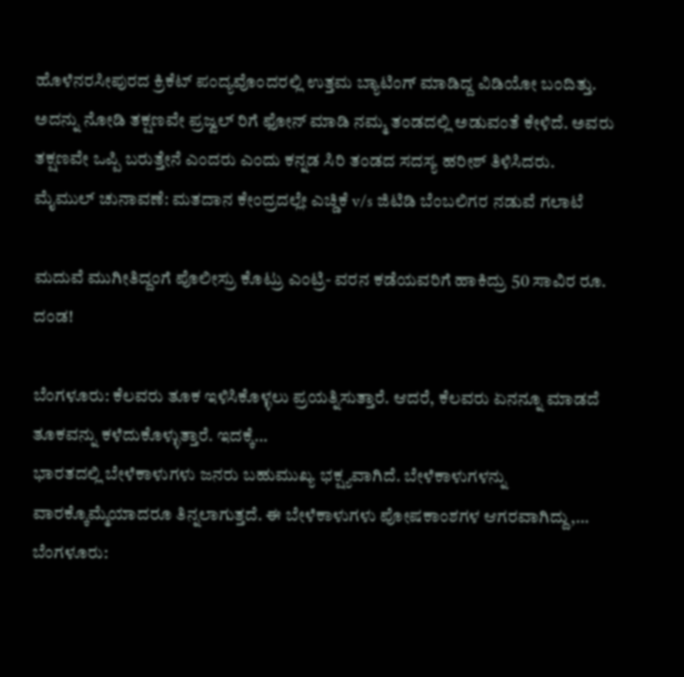ಹೊಳೆನರಸೀಪುರದ ಕ್ರಿಕೆಟ್ ಪಂದ್ಯವೊಂದರಲ್ಲಿ ಉತ್ತಮ ಬ್ಯಾಟಿಂಗ್ ಮಾಡಿದ್ದ ವಿಡಿಯೋ ಬಂದಿತ್ತು. ಅದನ್ನು ನೋಡಿ ತಕ್ಷಣವೇ ಪ್ರಜ್ವಲ್ ರಿಗೆ ಫೋನ್ ಮಾಡಿ ನಮ್ಮ ತಂಡದಲ್ಲಿ ಅಡುವಂತೆ ಕೇಳಿದೆ. ಅವರು ತಕ್ಷಣವೇ ಒಪ್ಪಿ ಬರುತ್ತೇನೆ ಎಂದರು ಎಂದು ಕನ್ನಡ ಸಿರಿ ತಂಡದ ಸದಸ್ಯ ಹರೀಶ್ ತಿಳಿಸಿದರು.
ಮೈಮುಲ್ ಚುನಾವಣೆ: ಮತದಾನ ಕೇಂದ್ರದಲ್ಲೇ ಎಚ್ಡಿಕೆ v/s ಜಿಟಿಡಿ ಬೆಂಬಲಿಗರ ನಡುವೆ ಗಲಾಟೆ

ಮದುವೆ ಮುಗೀತಿದ್ದಂಗೆ ಪೊಲೀಸ್ರು ಕೊಟ್ರು ಎಂಟ್ರಿ- ವರನ ಕಡೆಯವರಿಗೆ ಹಾಕಿದ್ರು 50 ಸಾವಿರ ರೂ. ದಂಡ!

ಬೆಂಗಳೂರು: ಕೆಲವರು ತೂಕ ಇಳಿಸಿಕೊಳ್ಳಲು ಪ್ರಯತ್ನಿಸುತ್ತಾರೆ. ಆದರೆ, ಕೆಲವರು ಏನನ್ನೂ ಮಾಡದೆ ತೂಕವನ್ನು ಕಳೆದುಕೊಳ್ಳುತ್ತಾರೆ. ಇದಕ್ಕೆ…
ಭಾರತದಲ್ಲಿ ಬೇಳೆಕಾಳುಗಳು ಜನರು ಬಹುಮುಖ್ಯ ಭಕ್ಷ್ಯವಾಗಿದೆ. ಬೇಳೆಕಾಳುಗಳನ್ನು ವಾರಕ್ಕೊಮ್ಮೆಯಾದರೂ ತಿನ್ನಲಾಗುತ್ತದೆ. ಈ ಬೇಳೆಕಾಳುಗಳು ಪೋಷಕಾಂಶಗಳ ಆಗರವಾಗಿದ್ದು,…
ಬೆಂಗಳೂರು: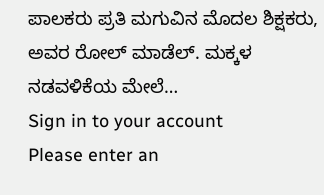ಪಾಲಕರು ಪ್ರತಿ ಮಗುವಿನ ಮೊದಲ ಶಿಕ್ಷಕರು, ಅವರ ರೋಲ್ ಮಾಡೆಲ್. ಮಕ್ಕಳ ನಡವಳಿಕೆಯ ಮೇಲೆ…
Sign in to your account
Please enter an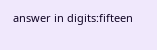answer in digits:fifteen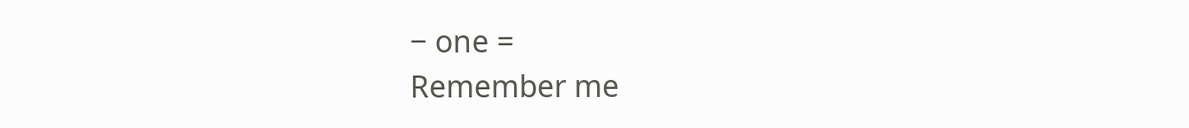− one =
Remember me